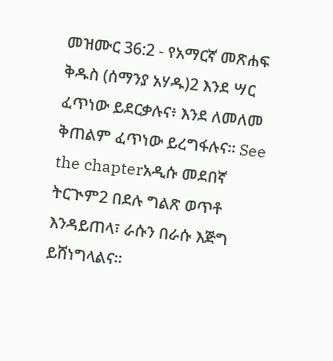መዝሙር 36:2 - የአማርኛ መጽሐፍ ቅዱስ (ሰማንያ አሃዱ)2 እንደ ሣር ፈጥነው ይደርቃሉና፥ እንደ ለመለመ ቅጠልም ፈጥነው ይረግፋሉና። See the chapterአዲሱ መደበኛ ትርጒም2 በደሉ ግልጽ ወጥቶ እንዳይጠላ፣ ራሱን በራሱ እጅግ ይሸነግላልና።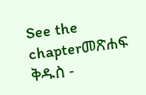See the chapterመጽሐፍ ቅዱስ -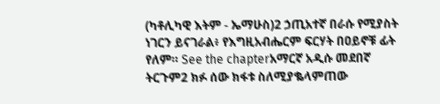(ካቶሊካዊ እትም - ኤማሁስ)2 ኃጢአተኛ በራሱ የሚያስት ነገርን ይናገራል፥ የእግዚአብሔርም ፍርሃት በዐይኖቹ ፊት የለም። See the chapterአማርኛ አዲሱ መደበኛ ትርጉም2 ክፉ ሰው ክፋቱ ስለሚያቈላምጠው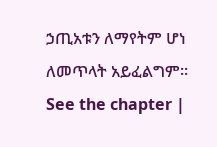ኃጢአቱን ለማየትም ሆነ ለመጥላት አይፈልግም። See the chapter |